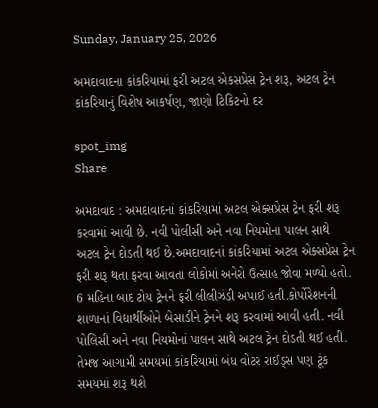Sunday, January 25, 2026

અમદાવાદના કાંકરિયામાં ફરી અટલ એકસપ્રેસ ટ્રેન શરૂ, અટલ ટ્રેન કાંકરિયાનું વિશેષ આકર્ષણ, જાણો ટિકિટનો દર

spot_img
Share

અમદાવાદ : અમદાવાદનાં કાંકરિયામાં અટલ એક્સપ્રેસ ટ્રેન ફરી શરૂ કરવામાં આવી છે. નવી પોલીસી અને નવા નિયમોના પાલન સાથે અટલ ટ્રેન દોડતી થઈ છે.અમદાવાદનાં કાંકરિયામાં અટલ એક્સપ્રેસ ટ્રેન ફરી શરૂ થતા ફરવા આવતા લોકોમાં અનેરો ઉત્સાહ જોવા મળ્યો હતો. 6 મહિના બાદ ટોય ટ્રેનને ફરી લીલીઝંડી અપાઈ હતી.કોર્પોરેશનની શાળાનાં વિદ્યાર્થીઓને બેસાડીને ટ્રેનને શરૂ કરવામાં આવી હતી. નવી પોલિસી અને નવા નિયમોનાં પાલન સાથે અટલ ટ્રેન દોડતી થઈ હતી. તેમજ આગામી સમયમાં કાંકરિયામાં બંધ વોટર રાઈડ્સ પણ ટૂંક સમયમાં શરૂ થશે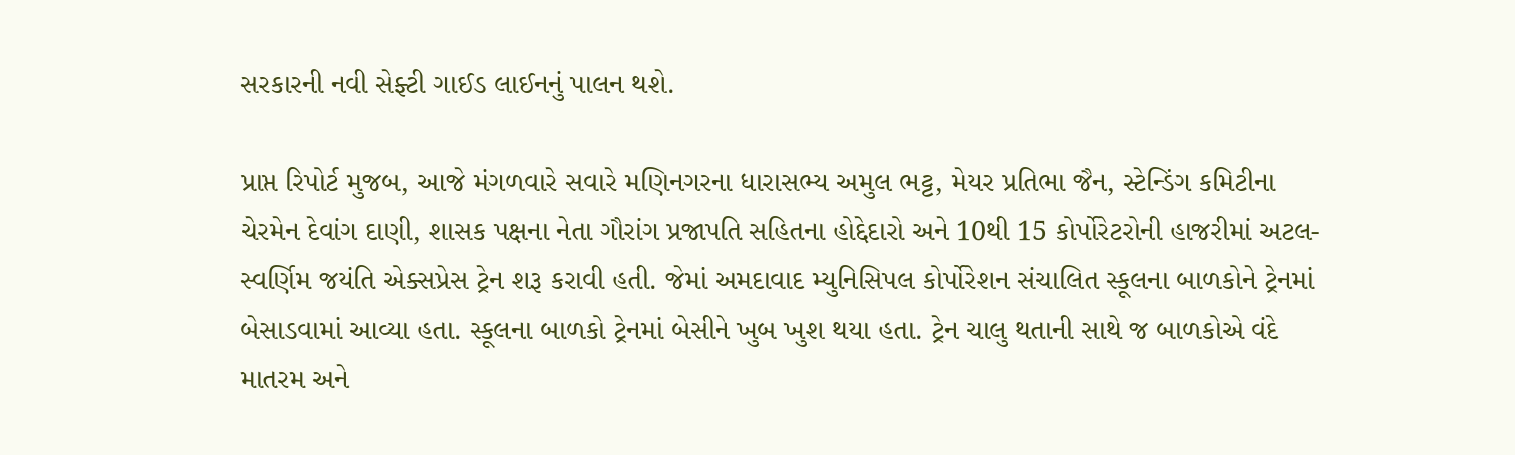સરકારની નવી સેફ્ટી ગાઈડ લાઈનનું પાલન થશે.

પ્રાપ્ત રિપોર્ટ મુજબ, આજે મંગળવારે સવારે મણિનગરના ધારાસભ્ય અમુલ ભટ્ટ, મેયર પ્રતિભા જૈન, સ્ટેન્ડિંગ કમિટીના ચેરમેન દેવાંગ દાણી, શાસક પક્ષના નેતા ગૌરાંગ પ્રજાપતિ સહિતના હોદ્દેદારો અને 10થી 15 કોર્પોરેટરોની હાજરીમાં અટલ- સ્વર્ણિમ જયંતિ એક્સપ્રેસ ટ્રેન શરૂ કરાવી હતી. જેમાં અમદાવાદ મ્યુનિસિપલ કોર્પોરેશન સંચાલિત સ્કૂલના બાળકોને ટ્રેનમાં બેસાડવામાં આવ્યા હતા. સ્કૂલના બાળકો ટ્રેનમાં બેસીને ખુબ ખુશ થયા હતા. ટ્રેન ચાલુ થતાની સાથે જ બાળકોએ વંદે માતરમ અને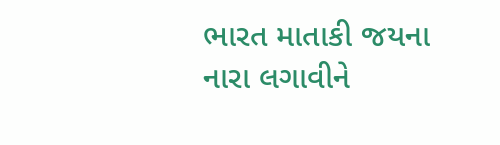ભારત માતાકી જયના નારા લગાવીને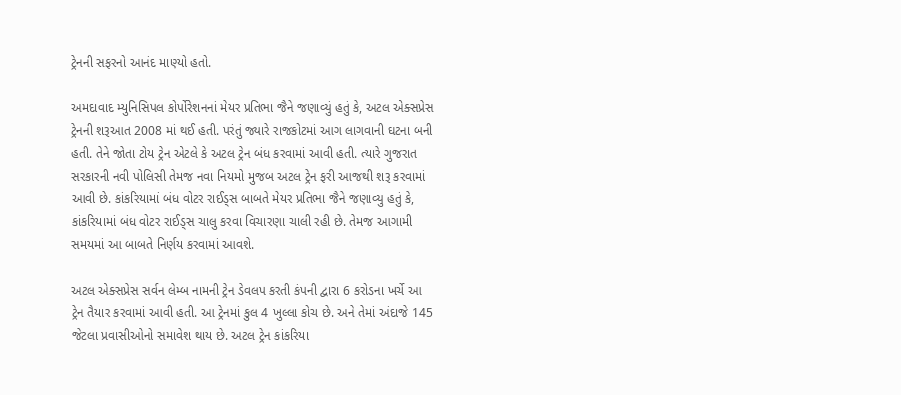ટ્રેનની સફરનો આનંદ માણ્યો હતો.

અમદાવાદ મ્યુનિસિપલ કોર્પોરેશનનાં મેયર પ્રતિભા જૈને જણાવ્યું હતું કે, અટલ એક્સપ્રેસ ટ્રેનની શરૂઆત 2008 માં થઈ હતી. પરંતું જ્યારે રાજકોટમાં આગ લાગવાની ઘટના બની હતી. તેને જોતા ટોય ટ્રેન એટલે કે અટલ ટ્રેન બંધ કરવામાં આવી હતી. ત્યારે ગુજરાત સરકારની નવી પોલિસી તેમજ નવા નિયમો મુજબ અટલ ટ્રેન ફરી આજથી શરૂ કરવામાં આવી છે. કાંકરિયામાં બંધ વોટર રાઈડ્સ બાબતે મેયર પ્રતિભા જૈને જણાવ્યુ હતું કે, કાંકરિયામાં બંધ વોટર રાઈડ્સ ચાલુ કરવા વિચારણા ચાલી રહી છે. તેમજ આગામી સમયમાં આ બાબતે નિર્ણય કરવામાં આવશે.

અટલ એક્સપ્રેસ સર્વન લેમ્બ નામની ટ્રેન ડેવલપ કરતી કંપની દ્વારા 6 કરોડના ખર્ચે આ ટ્રેન તૈયાર કરવામાં આવી હતી. આ ટ્રેનમાં કુલ 4 ખુલ્લા કોચ છે. અને તેમાં અંદાજે 145 જેટલા પ્રવાસીઓનો સમાવેશ થાય છે. અટલ ટ્રેન કાંકરિયા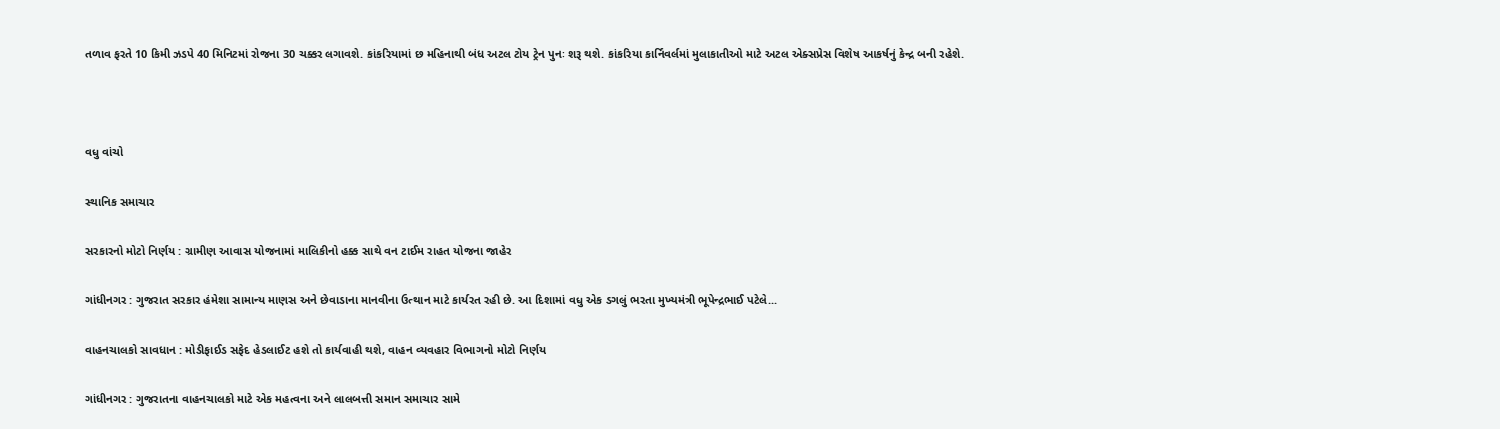તળાવ ફરતે 10 કિમી ઝડપે 40 મિનિટમાં રોજના 30 ચક્કર લગાવશે. કાંકરિયામાં છ મહિનાથી બંધ અટલ ટોય ટ્રેન પુનઃ શરૂ થશે. કાંકરિયા કાર્નિવર્લમાં મુલાકાતીઓ માટે અટલ એક્સપ્રેસ વિશેષ આકર્ષનું કેન્દ્ર બની રહેશે.



વધુ વાંચો

સ્થાનિક સમાચાર

સરકારનો મોટો નિર્ણય : ગ્રામીણ આવાસ યોજનામાં માલિકીનો હક્ક સાથે વન ટાઈમ રાહત યોજના જાહેર

ગાંધીનગર : ગુજરાત સરકાર હંમેશા સામાન્ય માણસ અને છેવાડાના માનવીના ઉત્થાન માટે કાર્યરત રહી છે. આ દિશામાં વધુ એક ડગલું ભરતા મુખ્યમંત્રી ભૂપેન્દ્રભાઈ પટેલે...

વાહનચાલકો સાવધાન : મોડીફાઈડ સફેદ હેડલાઈટ હશે તો કાર્યવાહી થશે, વાહન વ્યવહાર વિભાગનો મોટો નિર્ણય

ગાંધીનગર : ગુજરાતના વાહનચાલકો માટે એક મહત્વના અને લાલબત્તી સમાન સમાચાર સામે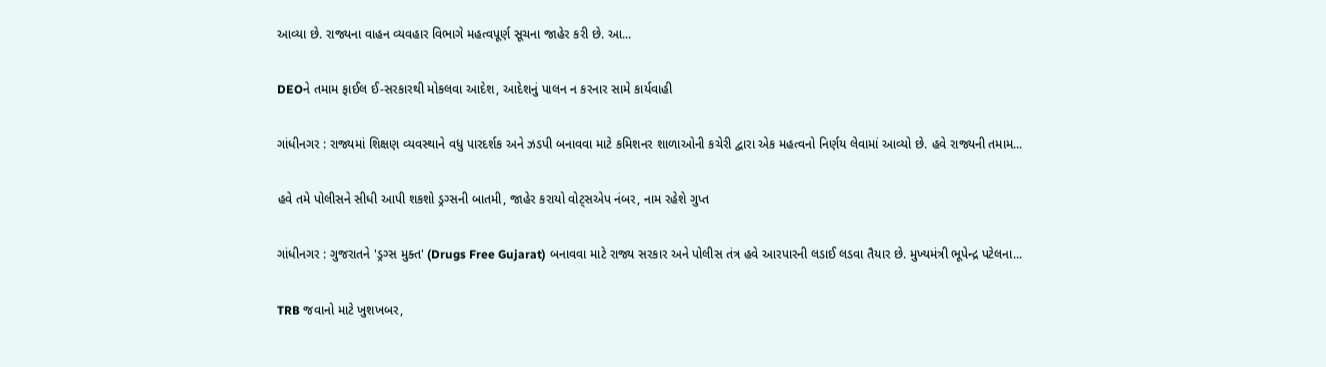આવ્યા છે. રાજ્યના વાહન વ્યવહાર વિભાગે મહત્વપૂર્ણ સૂચના જાહેર કરી છે. આ...

DEOને તમામ ફાઈલ ઈ-સરકારથી મોકલવા આદેશ, આદેશનું પાલન ન કરનાર સામે કાર્યવાહી

ગાંધીનગર : રાજ્યમાં શિક્ષણ વ્યવસ્થાને વધુ પારદર્શક અને ઝડપી બનાવવા માટે કમિશનર શાળાઓની કચેરી દ્વારા એક મહત્વનો નિર્ણય લેવામાં આવ્યો છે. હવે રાજ્યની તમામ...

હવે તમે પોલીસને સીધી આપી શકશો ડ્રગ્સની બાતમી, જાહેર કરાયો વોટ્સએપ નંબર, નામ રહેશે ગુપ્ત

ગાંધીનગર : ગુજરાતને 'ડ્રગ્સ મુક્ત' (Drugs Free Gujarat) બનાવવા માટે રાજ્ય સરકાર અને પોલીસ તંત્ર હવે આરપારની લડાઈ લડવા તૈયાર છે. મુખ્યમંત્રી ભૂપેન્દ્ર પટેલના...

TRB જવાનો માટે ખુશખબર,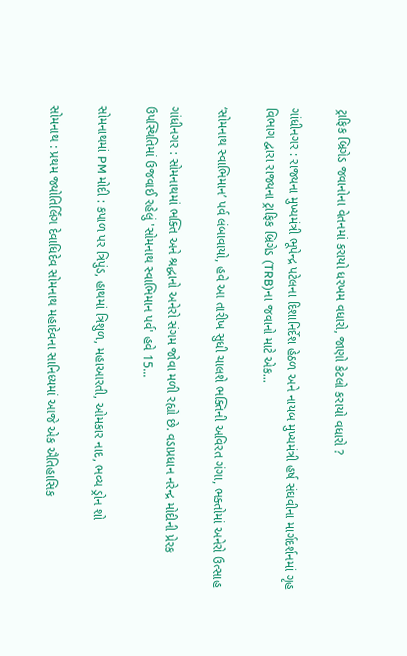ટ્રાફિક બ્રિગેડ જવાનોના વેતનમાં કરાયો ધરખમ વધારો, જાણો કેટલો કરાયો વધારો ?

ગાંધીનગર : રાજ્યના મુખ્યમંત્રી ભૂપેન્દ્ર પટેલના દિશાનિર્દેશ હેઠળ અને નાયબ મુખ્યમંત્રી હર્ષ સંઘવીના માર્ગદર્શનમાં ગૃહ વિભાગ દ્વારા રાજ્યના ટ્રાફિક બ્રિગેડ (TRB)ના જવાનો માટે એક...

‘સોમનાથ સ્વાભિમાન’ પર્વ લંબાવાયો, હવે આ તારીખ સુધી ચાલશે ભક્તિની અવિરત ગંગા, ભક્તોમાં અનેરો ઉત્સાહ

ગાંધીનગર : સોમનાથમાં ભક્તિ અને શ્રદ્ધાનો અનેરો સંગમ જોવા મળી રહ્યો છે. વડાપ્રધાન નરેન્દ્ર મોદીની પ્રેરક ઉપસ્થિતિમાં ઉજવાઈ રહેલું 'સોમનાથ સ્વાભિમાન પર્વ' હવે 15...

સોમનાથમાં PM મોદી : કપાળ પર ત્રિપુંડ, હાથમાં ત્રિશુળ, મહાઆરતી, ઓમકાર નાદ, ભવ્ય ડ્રોન શો

સોમનાથ : પ્રથમ જ્યોતિર્લિંગ દેવાધિદેવ સોમનાથ મહાદેવના સાનિધ્યમાં આજે એક ઐતિહાસિક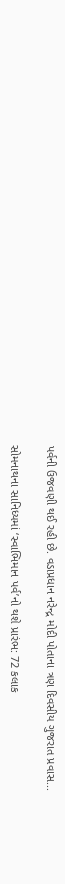પર્વની ઉજવણી થઈ રહી છે. વડાપ્રધાન નરેન્દ્ર મોદી પોતાના ત્રણ દિવસીય ગુજરાત પ્રવાસ...

સોમનાથના સાનિધ્યમાં ‘સ્વાભિમાન પર્વ’નો થશે પ્રારંભ: 72 કલાક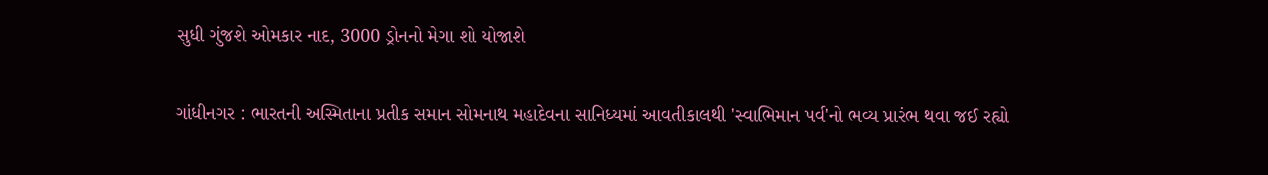સુધી ગુંજશે ઓમકાર નાદ, 3000 ડ્રોનનો મેગા શો યોજાશે

ગાંધીનગર : ભારતની અસ્મિતાના પ્રતીક સમાન સોમનાથ મહાદેવના સાનિધ્યમાં આવતીકાલથી 'સ્વાભિમાન પર્વ'નો ભવ્ય પ્રારંભ થવા જઈ રહ્યો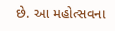છે. આ મહોત્સવના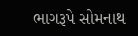ભાગરૂપે સોમનાથ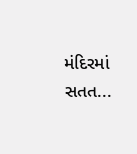મંદિરમાં સતત...